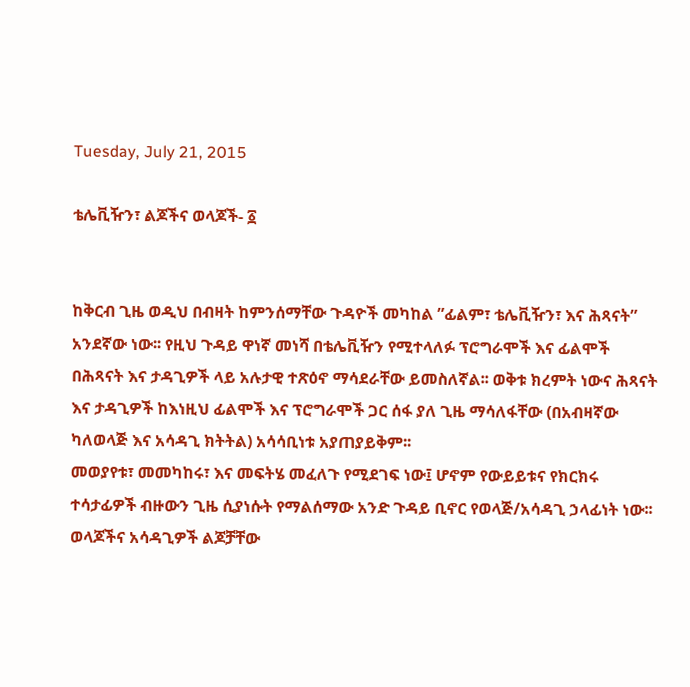Tuesday, July 21, 2015

ቴሌቪዥን፣ ልጆችና ወላጆች- ፩


ከቅርብ ጊዜ ወዲህ በብዛት ከምንሰማቸው ጉዳዮች መካከል ”ፊልም፣ ቴሌቪዥን፣ እና ሕጻናት” አንደኛው ነው፡፡ የዚህ ጉዳይ ዋነኛ መነሻ በቴሌቪዥን የሚተላለፉ ፕሮግራሞች እና ፊልሞች በሕጻናት እና ታዳጊዎች ላይ አሉታዊ ተጽዕኖ ማሳደራቸው ይመስለኛል፡፡ ወቅቱ ክረምት ነውና ሕጻናት እና ታዳጊዎች ከእነዚህ ፊልሞች እና ፕሮግራሞች ጋር ሰፋ ያለ ጊዜ ማሳለፋቸው (በአብዛኛው ካለወላጅ እና አሳዳጊ ክትትል) አሳሳቢነቱ አያጠያይቅም፡፡
መወያየቱ፣ መመካከሩ፣ እና መፍትሄ መፈለጉ የሚደገፍ ነው፤ ሆኖም የውይይቱና የክርክሩ ተሳታፊዎች ብዙውን ጊዜ ሲያነሱት የማልሰማው አንድ ጉዳይ ቢኖር የወላጅ/አሳዳጊ ኃላፊነት ነው፡፡ ወላጆችና አሳዳጊዎች ልጆቻቸው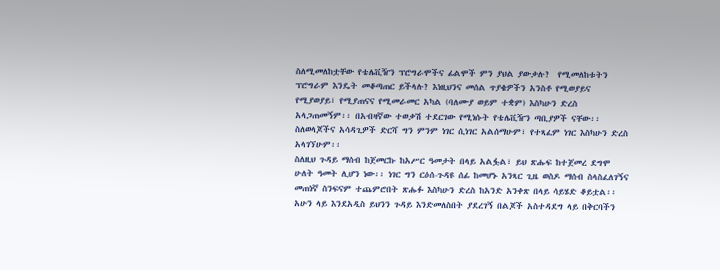ስለሚመለከቷቸው የቴሌቪዥን ፕሮግራሞችና ፊልሞች ምን ያህል ያውቃሉ?  የሚመለከቱትን ፕሮግራም እንዴት መቆጣጠር ይችላሉ? እነዚህንና መሰል ጥያቄዎችን አንስቶ የሚወያይና የሚያወያይ፣ የሚያጠናና የሚመራመር አካል (ባለሙያ ወይም ተቋም) እስካሁን ድረስ አላጋጠመኝም፡፡ በአብዛኛው ተወቃሽ ተደርገው የሚነሱት የቴሌቪዥን ጣቢያዎች ናቸው፡፡ ስለወላጆችና አሳዳጊዎች ድርሻ ግን ምንም ነገር ሲነገር አልሰማሁም፣ የተጻፈም ነገር እስካሁን ድረስ አላገኘሁም፡፡
ስለዚህ ጉዳይ ማሰብ ከጀመርኩ ከአሥር ዓመታት በላይ አልፏል፣ ይህ ጽሑፍ ከተጀመረ ደግሞ ሁለት ዓመት ሊሆን ነው፡፡ ነገር ግን ርዕሰ-ጉዳዩ ሰፊ ከመሆኑ አንጻር ጊዜ ወስዶ ማሰብ ስላስፈለገኝና መጠነኛ ስንፍናም ተጨምሮበት ጽሑፉ እስካሁን ድረስ ከአንድ አንቀጽ በላይ ሳይሄድ ቆይቷል፡፡ አሁን ላይ እንደአዲስ ይህንን ጉዳይ እንድመለስበት ያደረገኝ በልጆች አስተዳደግ ላይ በቅርባችን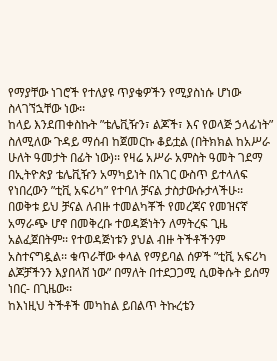የማያቸው ነገሮች የተለያዩ ጥያቄዎችን የሚያስነሱ ሆነው ስላገኘኋቸው ነው፡፡
ከላይ እንደጠቀስኩት ”ቴሌቪዥን፣ ልጆች፣ እና የወላጅ ኃላፊነት” ስለሚለው ጉዳይ ማሰብ ከጀመርኩ ቆይቷል (በትክክል ከአሥራ ሁለት ዓመታት በፊት ነው)፡፡ የዛሬ አሥራ አምስት ዓመት ገደማ በኢትዮጵያ ቴሌቪዥን አማካይነት በአገር ውስጥ ይተላለፍ የነበረውን ”ቲቪ አፍሪካ” የተባለ ቻናል ታስታውሱታላችሁ፡፡ በወቅቱ ይህ ቻናል ለብዙ ተመልካቾች የመረጃና የመዝናኛ አማራጭ ሆኖ በመቅረቡ ተወዳጅነትን ለማትረፍ ጊዜ አልፈጀበትም፡፡ የተወዳጅነቱን ያህል ብዙ ትችቶችንም አስተናግዷል፡፡ ቁጥራቸው ቀላል የማይባል ሰዎች ”ቲቪ አፍሪካ ልጆቻችንን እያበላሸ ነው” በማለት በተደጋጋሚ ሲወቅሱት ይሰማ ነበር- በጊዜው፡፡
ከእነዚህ ትችቶች መካከል ይበልጥ ትኩረቴን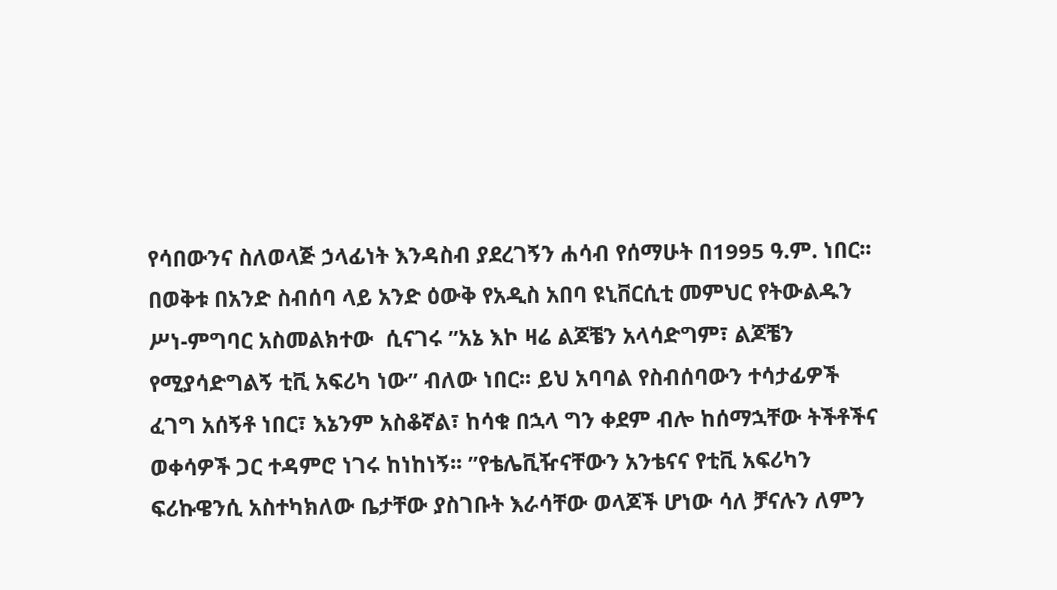የሳበውንና ስለወላጅ ኃላፊነት እንዳስብ ያደረገኝን ሐሳብ የሰማሁት በ1995 ዓ.ም. ነበር፡፡ በወቅቱ በአንድ ስብሰባ ላይ አንድ ዕውቅ የአዲስ አበባ ዩኒቨርሲቲ መምህር የትውልዱን ሥነ-ምግባር አስመልክተው  ሲናገሩ ”አኔ እኮ ዛሬ ልጆቼን አላሳድግም፣ ልጆቼን የሚያሳድግልኝ ቲቪ አፍሪካ ነው” ብለው ነበር፡፡ ይህ አባባል የስብሰባውን ተሳታፊዎች ፈገግ አሰኝቶ ነበር፣ እኔንም አስቆኛል፣ ከሳቁ በኋላ ግን ቀደም ብሎ ከሰማኋቸው ትችቶችና ወቀሳዎች ጋር ተዳምሮ ነገሩ ከነከነኝ፡፡ ”የቴሌቪዥናቸውን አንቴናና የቲቪ አፍሪካን ፍሪኩዌንሲ አስተካክለው ቤታቸው ያስገቡት እራሳቸው ወላጆች ሆነው ሳለ ቻናሉን ለምን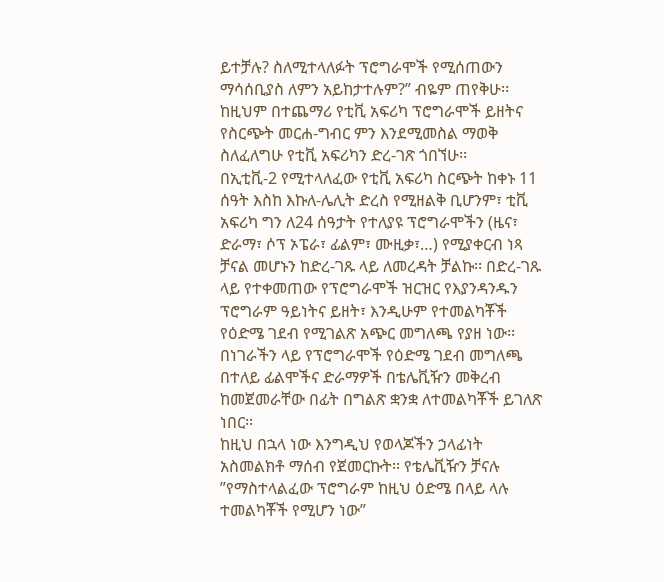ይተቻሉ? ስለሚተላለፉት ፕሮግራሞች የሚሰጠውን ማሳሰቢያስ ለምን አይከታተሉም?” ብዬም ጠየቅሁ፡፡ ከዚህም በተጨማሪ የቲቪ አፍሪካ ፕሮግራሞች ይዘትና የስርጭት መርሐ-ግብር ምን እንደሚመስል ማወቅ ስለፈለግሁ የቲቪ አፍሪካን ድረ-ገጽ ጎበኘሁ፡፡
በኢቲቪ-2 የሚተላለፈው የቲቪ አፍሪካ ስርጭት ከቀኑ 11 ሰዓት እስከ እኩለ-ሌሊት ድረስ የሚዘልቅ ቢሆንም፣ ቲቪ አፍሪካ ግን ለ24 ሰዓታት የተለያዩ ፕሮግራሞችን (ዜና፣ ድራማ፣ ሶፕ ኦፔራ፣ ፊልም፣ ሙዚቃ፣…) የሚያቀርብ ነጻ ቻናል መሆኑን ከድረ-ገጹ ላይ ለመረዳት ቻልኩ፡፡ በድረ-ገጹ ላይ የተቀመጠው የፕሮግራሞች ዝርዝር የእያንዳንዱን ፕሮግራም ዓይነትና ይዘት፣ እንዲሁም የተመልካቾች የዕድሜ ገደብ የሚገልጽ አጭር መግለጫ የያዘ ነው፡፡ በነገራችን ላይ የፕሮግራሞች የዕድሜ ገደብ መግለጫ በተለይ ፊልሞችና ድራማዎች በቴሌቪዥን መቅረብ ከመጀመራቸው በፊት በግልጽ ቋንቋ ለተመልካቾች ይገለጽ ነበር፡፡
ከዚህ በኋላ ነው እንግዲህ የወላጆችን ኃላፊነት አስመልክቶ ማሰብ የጀመርኩት፡፡ የቴሌቪዥን ቻናሉ ”የማስተላልፈው ፕሮግራም ከዚህ ዕድሜ በላይ ላሉ ተመልካቾች የሚሆን ነው”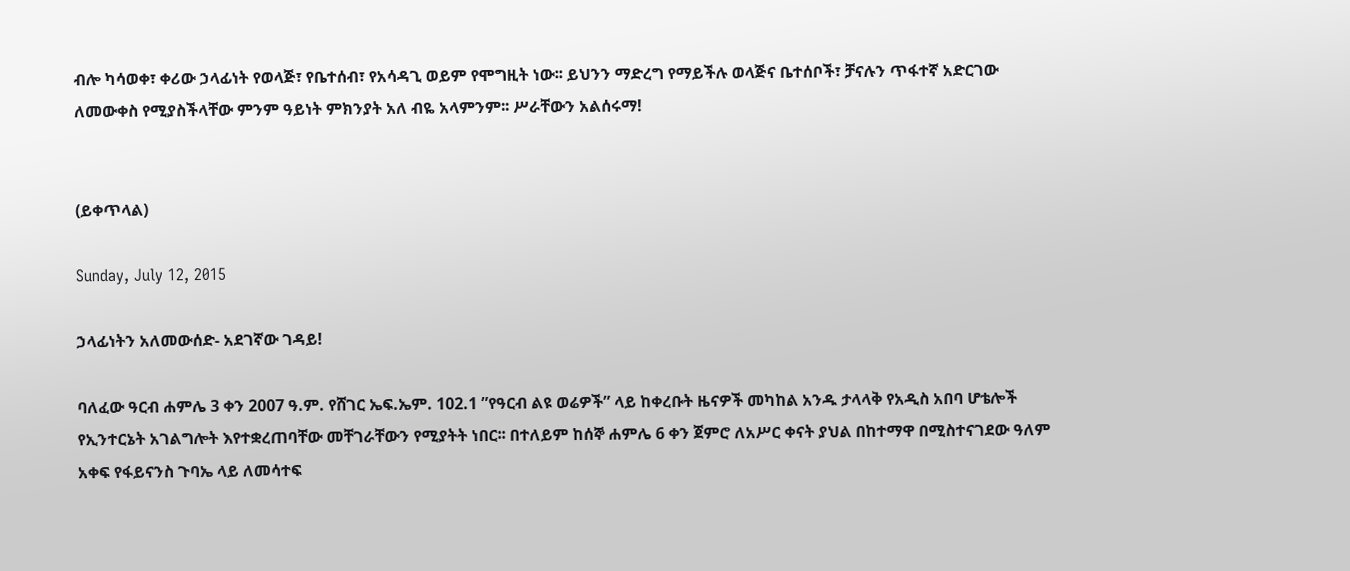ብሎ ካሳወቀ፣ ቀሪው ኃላፊነት የወላጅ፣ የቤተሰብ፣ የአሳዳጊ ወይም የሞግዚት ነው፡፡ ይህንን ማድረግ የማይችሉ ወላጅና ቤተሰቦች፣ ቻናሉን ጥፋተኛ አድርገው ለመውቀስ የሚያስችላቸው ምንም ዓይነት ምክንያት አለ ብዬ አላምንም፡፡ ሥራቸውን አልሰሩማ!


(ይቀጥላል)

Sunday, July 12, 2015

ኃላፊነትን አለመውሰድ- አደገኛው ገዳይ!

ባለፈው ዓርብ ሐምሌ 3 ቀን 2007 ዓ.ም. የሸገር ኤፍ.ኤም. 102.1 ”የዓርብ ልዩ ወሬዎች” ላይ ከቀረቡት ዜናዎች መካከል አንዱ ታላላቅ የአዲስ አበባ ሆቴሎች የኢንተርኔት አገልግሎት እየተቋረጠባቸው መቸገራቸውን የሚያትት ነበር፡፡ በተለይም ከሰኞ ሐምሌ 6 ቀን ጀምሮ ለአሥር ቀናት ያህል በከተማዋ በሚስተናገደው ዓለም አቀፍ የፋይናንስ ጉባኤ ላይ ለመሳተፍ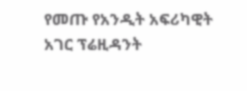የመጡ የአንዲት አፍሪካዊት አገር ፕሬዚዳንት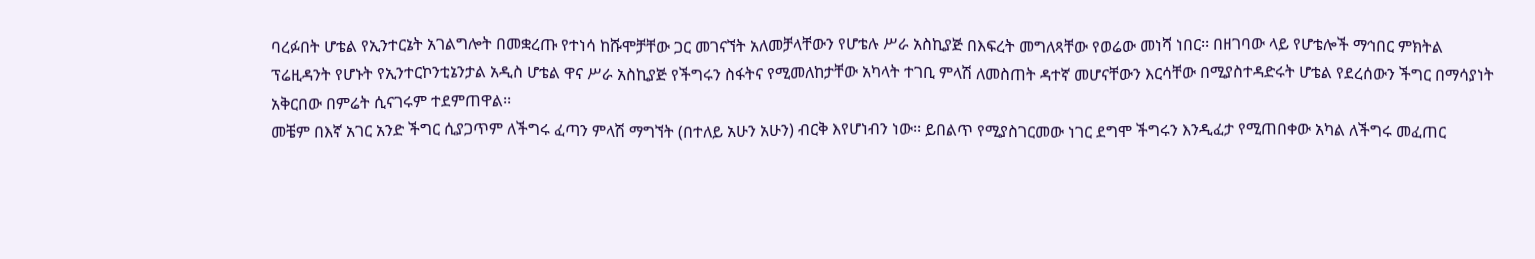ባረፉበት ሆቴል የኢንተርኔት አገልግሎት በመቋረጡ የተነሳ ከሹሞቻቸው ጋር መገናኘት አለመቻላቸውን የሆቴሉ ሥራ አስኪያጅ በእፍረት መግለጻቸው የወሬው መነሻ ነበር፡፡ በዘገባው ላይ የሆቴሎች ማኅበር ምክትል ፕሬዚዳንት የሆኑት የኢንተርኮንቲኔንታል አዲስ ሆቴል ዋና ሥራ አስኪያጅ የችግሩን ስፋትና የሚመለከታቸው አካላት ተገቢ ምላሽ ለመስጠት ዳተኛ መሆናቸውን እርሳቸው በሚያስተዳድሩት ሆቴል የደረሰውን ችግር በማሳያነት አቅርበው በምሬት ሲናገሩም ተደምጠዋል፡፡
መቼም በእኛ አገር አንድ ችግር ሲያጋጥም ለችግሩ ፈጣን ምላሽ ማግኘት (በተለይ አሁን አሁን) ብርቅ እየሆነብን ነው፡፡ ይበልጥ የሚያስገርመው ነገር ደግሞ ችግሩን እንዲፈታ የሚጠበቀው አካል ለችግሩ መፈጠር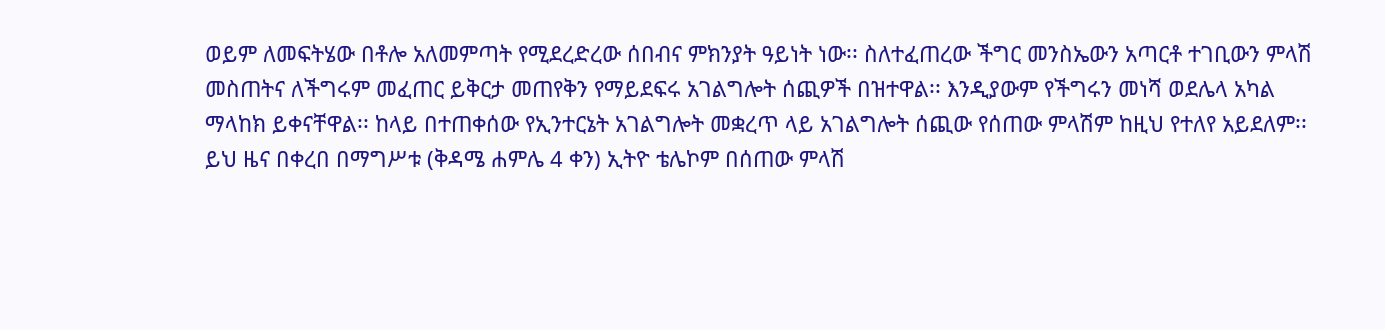ወይም ለመፍትሄው በቶሎ አለመምጣት የሚደረድረው ሰበብና ምክንያት ዓይነት ነው፡፡ ስለተፈጠረው ችግር መንስኤውን አጣርቶ ተገቢውን ምላሽ መስጠትና ለችግሩም መፈጠር ይቅርታ መጠየቅን የማይደፍሩ አገልግሎት ሰጪዎች በዝተዋል፡፡ እንዲያውም የችግሩን መነሻ ወደሌላ አካል ማላከክ ይቀናቸዋል፡፡ ከላይ በተጠቀሰው የኢንተርኔት አገልግሎት መቋረጥ ላይ አገልግሎት ሰጪው የሰጠው ምላሽም ከዚህ የተለየ አይደለም፡፡
ይህ ዜና በቀረበ በማግሥቱ (ቅዳሜ ሐምሌ 4 ቀን) ኢትዮ ቴሌኮም በሰጠው ምላሽ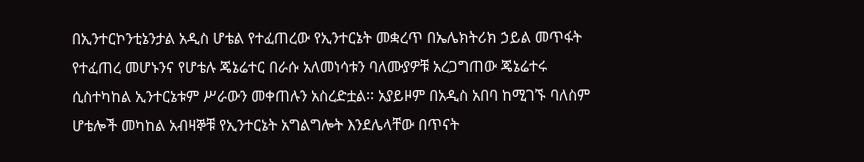በኢንተርኮንቲኔንታል አዲስ ሆቴል የተፈጠረው የኢንተርኔት መቋረጥ በኤሌክትሪክ ኃይል መጥፋት የተፈጠረ መሆኑንና የሆቴሉ ጄኔሬተር በራሱ አለመነሳቱን ባለሙያዎቹ አረጋግጠው ጄኔሬተሩ ሲስተካከል ኢንተርኔቱም ሥራውን መቀጠሉን አስረድቷል፡፡ አያይዞም በአዲስ አበባ ከሚገኙ ባለስም ሆቴሎች መካከል አብዛኞቹ የኢንተርኔት አግልግሎት እንደሌላቸው በጥናት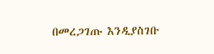በመረጋገጡ እንዲያስገቡ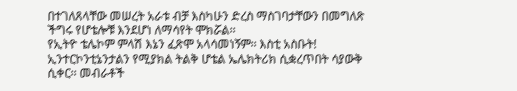በተገለጸላቸው መሠረት አራቱ ብቻ እስካሁን ድረስ ማስገባታቸውን በመግለጽ ችግሩ የሆቴሎቹ እንደሆነ ለማሳየት ሞክሯል፡፡
የኢትዮ ቴሌኮም ምላሽ እኔን ፈጽሞ አላሳመነኝም፡፡ እስቲ አስቡት! ኢንተርኮንቲኔንታልን የሚያክል ትልቅ ሆቴል ኤሌክትሪክ ሲቋረጥበት ሳያውቅ ሲቀር፡፡ መብራቶች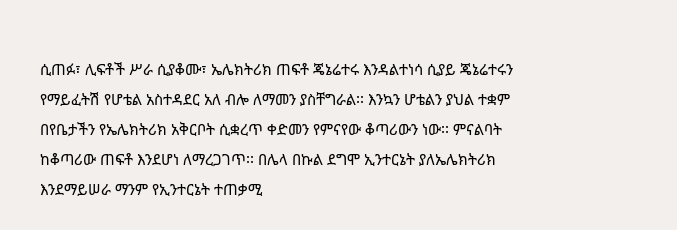ሲጠፉ፣ ሊፍቶች ሥራ ሲያቆሙ፣ ኤሌክትሪክ ጠፍቶ ጄኔሬተሩ እንዳልተነሳ ሲያይ ጄኔሬተሩን የማይፈትሽ የሆቴል አስተዳደር አለ ብሎ ለማመን ያስቸግራል፡፡ እንኳን ሆቴልን ያህል ተቋም በየቤታችን የኤሌክትሪክ አቅርቦት ሲቋረጥ ቀድመን የምናየው ቆጣሪውን ነው፡፡ ምናልባት ከቆጣሪው ጠፍቶ እንደሆነ ለማረጋገጥ፡፡ በሌላ በኩል ደግሞ ኢንተርኔት ያለኤሌክትሪክ እንደማይሠራ ማንም የኢንተርኔት ተጠቃሚ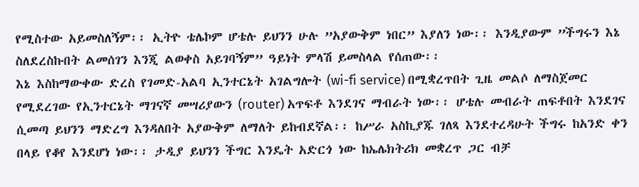የሚስተው አይመስለኝም፡፡ ኢትዮ ቴሌኮም ሆቴሉ ይህንን ሁሉ ”አያውቅም ነበር” እያለን ነው፡፡ እንዲያውም ”ችግሩን እኔ ስለደረስኩበት ልመሰገን እንጂ ልወቀስ አይገባኝም” ዓይነት ምላሽ ይመስላል የሰጠው፡፡
እኔ እስከማውቀው ድረስ የገመድ-አልባ ኢንተርኔት አገልግሎት (wi-fi service) በሚቋረጥበት ጊዜ መልሶ ለማስጀመር የሚደረገው የኢንተርኔት ማገናኛ መሣሪያውን (router) አጥፍቶ እንደገና ማብራት ነው፡፡ ሆቴሉ መብራት ጠፍቶበት እንደገና ሲመጣ ይህንን ማድረግ እንዳለበት አያውቅም ለማለት ይከብደኛል፡፡ ከሥራ አስኪያጁ ገለጻ እንደተረዳሁት ችግሩ ከአንድ ቀን በላይ የቆየ እንደሆነ ነው፡፡ ታዲያ ይህንን ችግር እንዴት አድርጎ ነው ከኤሌክትሪክ መቋረጥ ጋር ብቻ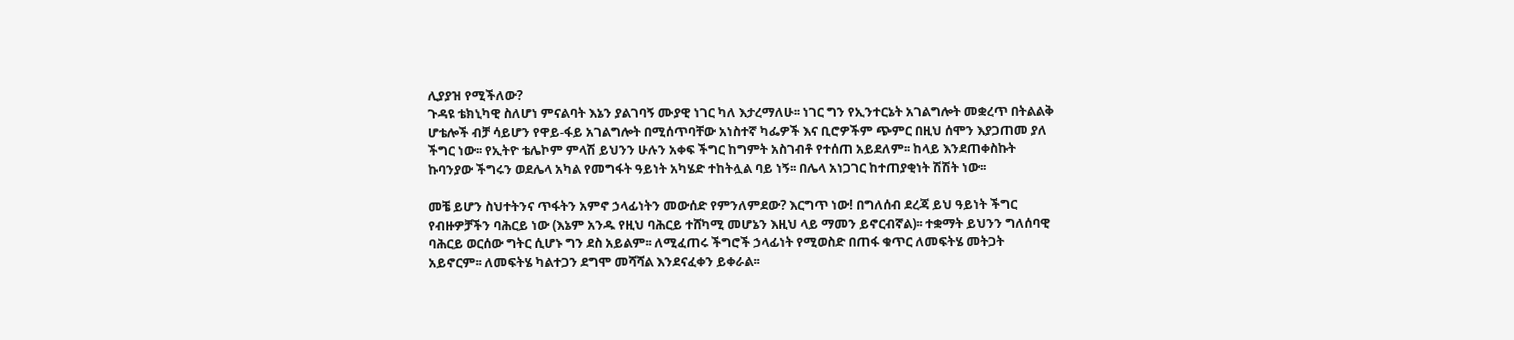ሊያያዝ የሚችለው?
ጉዳዩ ቴክኒካዊ ስለሆነ ምናልባት እኔን ያልገባኝ ሙያዊ ነገር ካለ እታረማለሁ፡፡ ነገር ግን የኢንተርኔት አገልግሎት መቋረጥ በትልልቅ ሆቴሎች ብቻ ሳይሆን የዋይ-ፋይ አገልግሎት በሚሰጥባቸው አነስተኛ ካፌዎች እና ቢሮዎችም ጭምር በዚህ ሰሞን እያጋጠመ ያለ ችግር ነው፡፡ የኢትዮ ቴሌኮም ምላሽ ይህንን ሁሉን አቀፍ ችግር ከግምት አስገብቶ የተሰጠ አይደለም፡፡ ከላይ እንደጠቀስኩት ኩባንያው ችግሩን ወደሌላ አካል የመግፋት ዓይነት አካሄድ ተከትሏል ባይ ነኝ፡፡ በሌላ አነጋገር ከተጠያቂነት ሽሽት ነው፡፡

መቼ ይሆን ስህተትንና ጥፋትን አምኖ ኃላፊነትን መውሰድ የምንለምደው? እርግጥ ነው! በግለሰብ ደረጃ ይህ ዓይነት ችግር የብዙዎቻችን ባሕርይ ነው (እኔም አንዱ የዚህ ባሕርይ ተሸካሚ መሆኔን እዚህ ላይ ማመን ይኖርብኛል)፡፡ ተቋማት ይህንን ግለሰባዊ ባሕርይ ወርሰው ግትር ሲሆኑ ግን ደስ አይልም፡፡ ለሚፈጠሩ ችግሮች ኃላፊነት የሚወስድ በጠፋ ቁጥር ለመፍትሄ መትጋት አይኖርም፡፡ ለመፍትሄ ካልተጋን ደግሞ መሻሻል እንደናፈቀን ይቀራል፡፡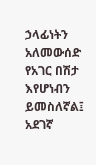ኃላፊነትን አለመውሰድ የአገር በሽታ እየሆነብን ይመስለኛል፤ አደገኛ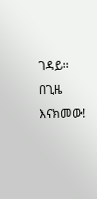ገዳይ፡፡  በጊዜ እናክመው!